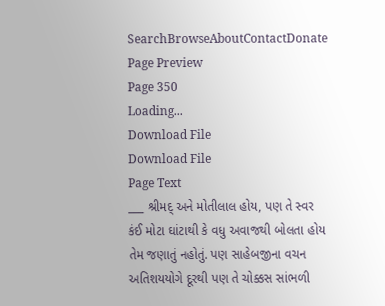SearchBrowseAboutContactDonate
Page Preview
Page 350
Loading...
Download File
Download File
Page Text
___ શ્રીમદ્ અને મોતીલાલ હોય, પણ તે સ્વર કંઈ મોટા ઘાંટાથી કે વધુ અવાજથી બોલતા હોય તેમ જણાતું નહોતું. પણ સાહેબજીના વચન અતિશયયોગે દૂરથી પણ તે ચોક્કસ સાંભળી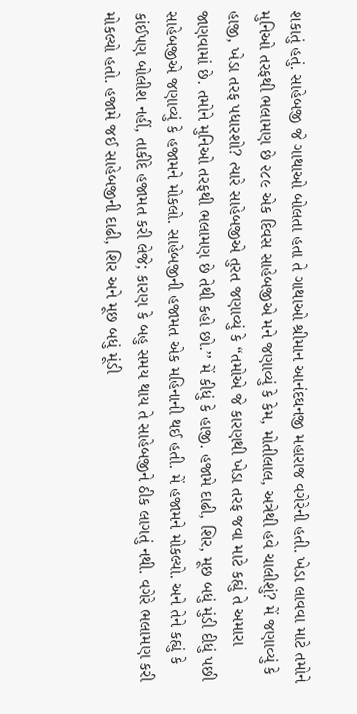શકાતું હતું. સાહેબજી જે ગાથાઓ બોલતા હતા તે ગાથાઓ શ્રીમાન આનંદઘનજી મહારાજ વગેરેની હતી. ખેડા લાવવા માટે તમોને મુનિઓ તરફથી ભલામણ છે ૨૮૯ એક દિવસ સાહેબજીએ મને જણાવ્યું કે કેમ, મોતીલાલ, અત્રેથી હવે ચાલીશું? મેં જણાવ્યું કે હાજી, ખેડા તરફ પધારશો? ત્યારે સાહેબજીએ તુરત જણાવ્યું કે “તમોએ જે કારણથી ખેડા તરફ જવા માટે કહ્યું તે અમારા જાણવામાં છે. તમોને મુનિઓ તરફથી ભલામણ છે તેથી કહો છો.’’ મેં કીધું કે હાજી. હજામે દાઢી, શિર, મૂછ બધું મુંડી દીધું પછી સાહેબજીએ જણાવ્યું કે હજામને મોકલો. સાહેબજીની હજામત એક મહિનાની થઈ હતી. મેં હજામને મોકલ્યો. અને તેને કહ્યું કે કાંઈપણ બોલીશ નહીં, તાકીદે હજામત કરી લેજે; કારણ કે બહુ સમય થાય તે સાહેબજીને ઠીક લાગતું નથી. વગેરે ભલામણ કરી મોકલ્યો હતો. હજામે જઈ સાહેબજીની દાઢી, શિર અને મૂછ બધું મૂંડી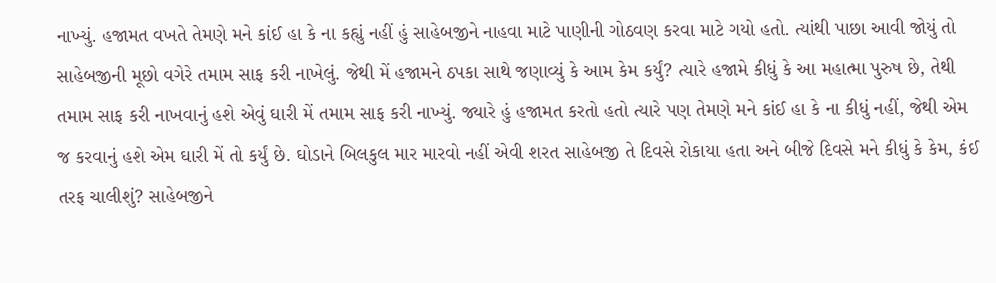નાખ્યું. હજામત વખતે તેમણે મને કાંઈ હા કે ના કહ્યું નહીં હું સાહેબજીને નાહવા માટે પાણીની ગોઠવણ કરવા માટે ગયો હતો. ત્યાંથી પાછા આવી જોયું તો સાહેબજીની મૂછો વગેરે તમામ સાફ કરી નાખેલું. જેથી મેં હજામને ઠપકા સાથે જણાવ્યું કે આમ કેમ કર્યું? ત્યારે હજામે કીધું કે આ મહાત્મા પુરુષ છે, તેથી તમામ સાફ કરી નાખવાનું હશે એવું ઘારી મેં તમામ સાફ કરી નાખ્યું. જ્યારે હું હજામત કરતો હતો ત્યારે પણ તેમણે મને કાંઈ હા કે ના કીધું નહીં, જેથી એમ જ કરવાનું હશે એમ ઘારી મેં તો કર્યું છે. ઘોડાને બિલકુલ માર મારવો નહીં એવી શરત સાહેબજી તે દિવસે રોકાયા હતા અને બીજે દિવસે મને કીધું કે કેમ, કંઈ તરફ ચાલીશું? સાહેબજીને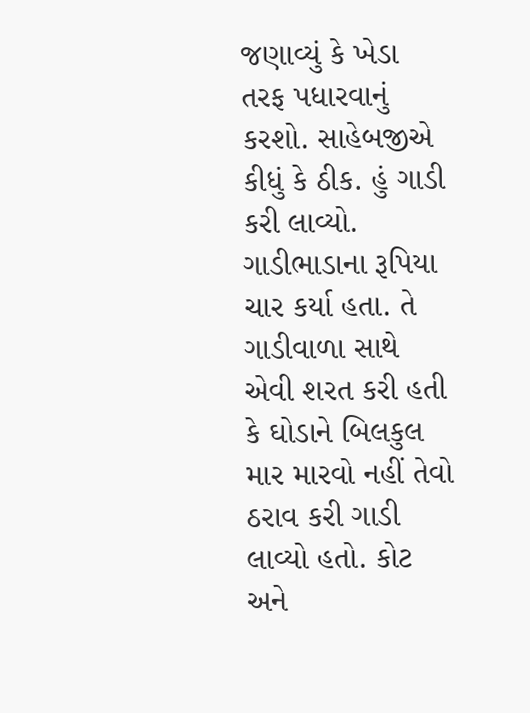જણાવ્યું કે ખેડા તરફ પધારવાનું કરશો. સાહેબજીએ કીધું કે ઠીક. હું ગાડી કરી લાવ્યો. ગાડીભાડાના રૂપિયા ચાર કર્યા હતા. તે ગાડીવાળા સાથે એવી શરત કરી હતી કે ઘોડાને બિલકુલ માર મારવો નહીં તેવો ઠરાવ કરી ગાડી લાવ્યો હતો. કોટ અને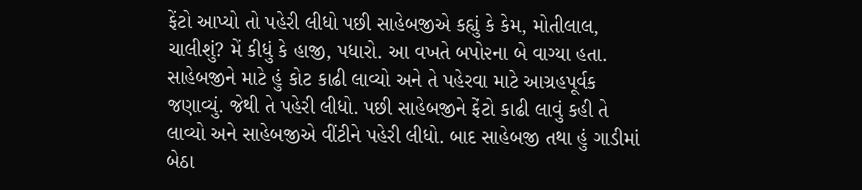ફેંટો આપ્યો તો પહેરી લીધો પછી સાહેબજીએ કહ્યું કે કેમ, મોતીલાલ, ચાલીશું? મેં કીધું કે હાજી, પધારો. આ વખતે બપો૨ના બે વાગ્યા હતા. સાહેબજીને માટે હું કોટ કાઢી લાવ્યો અને તે પહેરવા માટે આગ્રહપૂર્વક જણાવ્યું. જેથી તે પહેરી લીધો. પછી સાહેબજીને ફેંટો કાઢી લાવું કહી તે લાવ્યો અને સાહેબજીએ વીંટીને પહેરી લીધો. બાદ સાહેબજી તથા હું ગાડીમાં બેઠા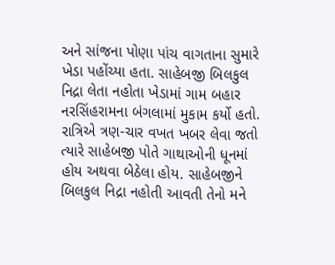અને સાંજના પોણા પાંચ વાગતાના સુમારે ખેડા પહોંચ્યા હતા. સાહેબજી બિલકુલ નિદ્રા લેતા નહોતા ખેડામાં ગામ બહાર નરસિંહરામના બંગલામાં મુકામ કર્યો હતો. રાત્રિએ ત્રણ-ચાર વખત ખબર લેવા જતો ત્યારે સાહેબજી પોતે ગાથાઓની ધૂનમાં હોય અથવા બેઠેલા હોય. સાહેબજીને બિલકુલ નિદ્રા નહોતી આવતી તેનો મને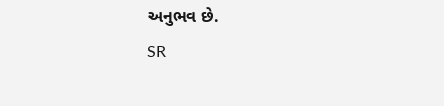અનુભવ છે.
SR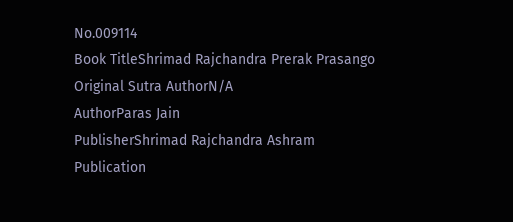No.009114
Book TitleShrimad Rajchandra Prerak Prasango
Original Sutra AuthorN/A
AuthorParas Jain
PublisherShrimad Rajchandra Ashram
Publication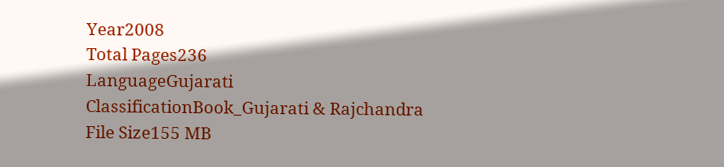Year2008
Total Pages236
LanguageGujarati
ClassificationBook_Gujarati & Rajchandra
File Size155 MB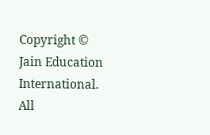Copyright © Jain Education International. All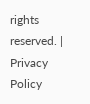rights reserved. | Privacy Policy